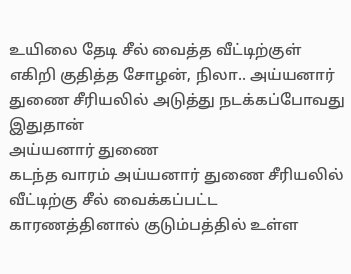உயிலை தேடி சீல் வைத்த வீட்டிற்குள் எகிறி குதித்த சோழன், நிலா.. அய்யனார் துணை சீரியலில் அடுத்து நடக்கப்போவது இதுதான்
அய்யனார் துணை
கடந்த வாரம் அய்யனார் துணை சீரியலில் வீட்டிற்கு சீல் வைக்கப்பட்ட காரணத்தினால் குடும்பத்தில் உள்ள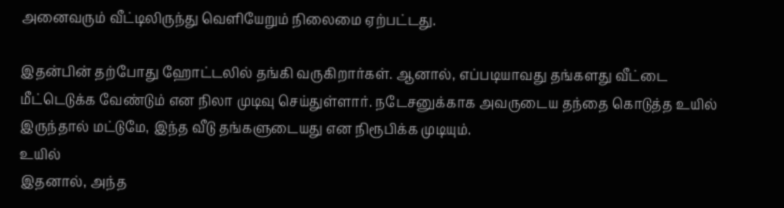அனைவரும் வீட்டிலிருந்து வெளியேறும் நிலைமை ஏற்பட்டது.

இதன்பின் தற்போது ஹோட்டலில் தங்கி வருகிறார்கள். ஆனால், எப்படியாவது தங்களது வீட்டை மீட்டெடுக்க வேண்டும் என நிலா முடிவு செய்துள்ளார். நடேசனுக்காக அவருடைய தந்தை கொடுத்த உயில் இருந்தால் மட்டுமே, இந்த வீடு தங்களுடையது என நிரூபிக்க முடியும்.
உயில்
இதனால், அந்த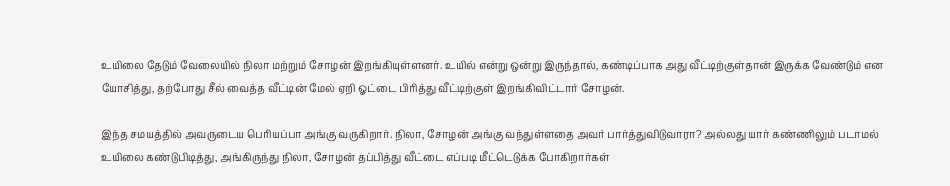உயிலை தேடும் வேலையில் நிலா மற்றும் சோழன் இறங்கியுள்ளனர். உயில் என்று ஒன்று இருந்தால், கண்டிப்பாக அது வீட்டிற்குள்தான் இருக்க வேண்டும் என யோசித்து, தற்போது சீல் வைத்த வீட்டின் மேல் ஏறி ஓட்டை பிரித்து வீட்டிற்குள் இறங்கிவிட்டார் சோழன்.

இந்த சமயத்தில் அவருடைய பெரியப்பா அங்கு வருகிறார். நிலா, சோழன் அங்கு வந்துள்ளதை அவர் பார்த்துவிடுவாரா? அல்லது யார் கண்ணிலும் படாமல் உயிலை கண்டுபிடித்து, அங்கிருந்து நிலா, சோழன் தப்பித்து வீட்டை எப்படி மீட்டெடுக்க போகிறார்கள்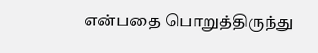என்பதை பொறுத்திருந்து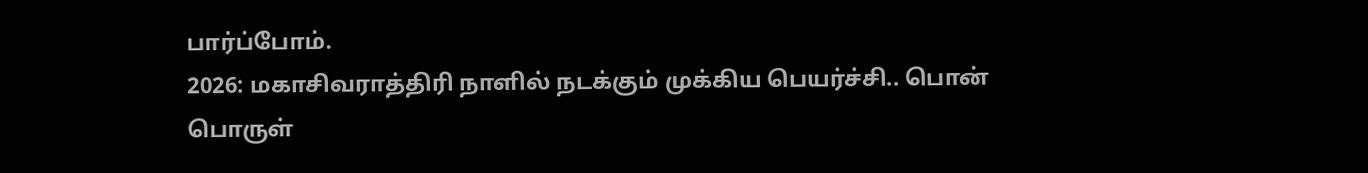பார்ப்போம்.
2026: மகாசிவராத்திரி நாளில் நடக்கும் முக்கிய பெயர்ச்சி.. பொன் பொருள்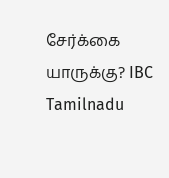சேர்க்கை யாருக்கு? IBC Tamilnadu